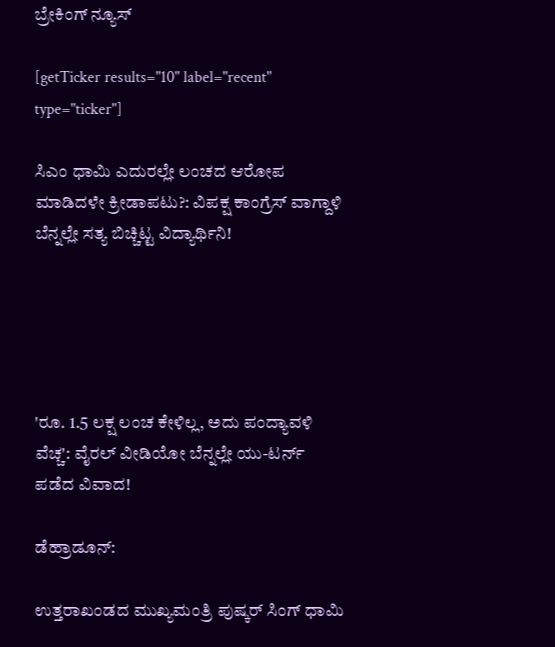ಬ್ರೇಕಿಂಗ್ ನ್ಯೂಸ್

[getTicker results="10" label="recent" type="ticker"]

ಸಿಎಂ ಧಾಮಿ ಎದುರಲ್ಲೇ ಲಂಚದ ಆರೋಪ ಮಾಡಿದಳೇ ಕ್ರೀಡಾಪಟು?: ವಿಪಕ್ಷ ಕಾಂಗ್ರೆಸ್ ವಾಗ್ದಾಳಿ ಬೆನ್ನಲ್ಲೇ ಸತ್ಯ ಬಿಚ್ಚಿಟ್ಟ ವಿದ್ಯಾರ್ಥಿನಿ!





'ರೂ. 1.5 ಲಕ್ಷ ಲಂಚ ಕೇಳಿಲ್ಲ, ಅದು ಪಂದ್ಯಾವಳಿ ವೆಚ್ಚ': ವೈರಲ್ ವೀಡಿಯೋ ಬೆನ್ನಲ್ಲೇ ಯು-ಟರ್ನ್ ಪಡೆದ ವಿವಾದ!

ಡೆಹ್ರಾಡೂನ್:

ಉತ್ತರಾಖಂಡದ ಮುಖ್ಯಮಂತ್ರಿ ಪುಷ್ಕರ್ ಸಿಂಗ್ ಧಾಮಿ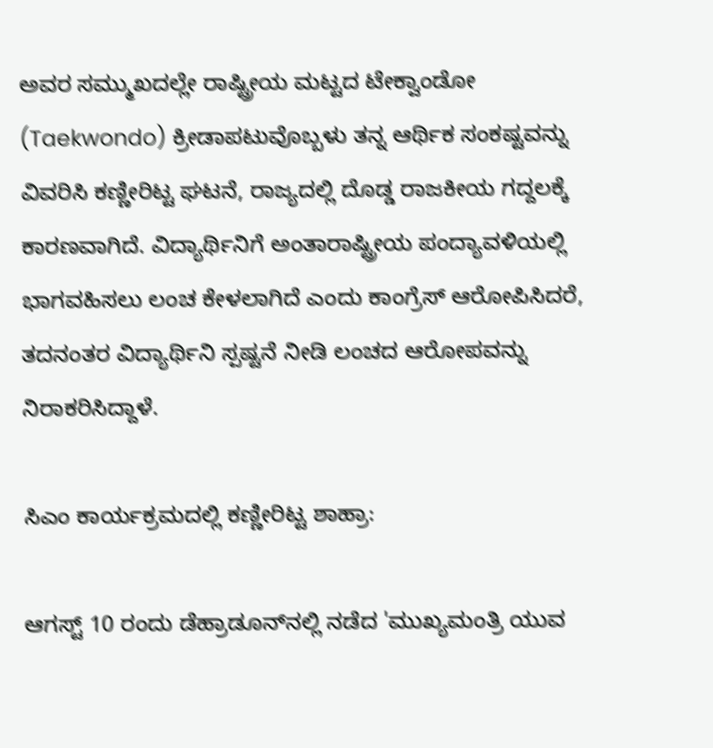ಅವರ ಸಮ್ಮುಖದಲ್ಲೇ ರಾಷ್ಟ್ರೀಯ ಮಟ್ಟದ ಟೇಕ್ವಾಂಡೋ (Taekwondo) ಕ್ರೀಡಾಪಟುವೊಬ್ಬಳು ತನ್ನ ಆರ್ಥಿಕ ಸಂಕಷ್ಟವನ್ನು ವಿವರಿಸಿ ಕಣ್ಣೀರಿಟ್ಟ ಘಟನೆ, ರಾಜ್ಯದಲ್ಲಿ ದೊಡ್ಡ ರಾಜಕೀಯ ಗದ್ದಲಕ್ಕೆ ಕಾರಣವಾಗಿದೆ. ವಿದ್ಯಾರ್ಥಿನಿಗೆ ಅಂತಾರಾಷ್ಟ್ರೀಯ ಪಂದ್ಯಾವಳಿಯಲ್ಲಿ ಭಾಗವಹಿಸಲು ಲಂಚ ಕೇಳಲಾಗಿದೆ ಎಂದು ಕಾಂಗ್ರೆಸ್ ಆರೋಪಿಸಿದರೆ, ತದನಂತರ ವಿದ್ಯಾರ್ಥಿನಿ ಸ್ಪಷ್ಟನೆ ನೀಡಿ ಲಂಚದ ಆರೋಪವನ್ನು ನಿರಾಕರಿಸಿದ್ದಾಳೆ.

ಸಿಎಂ ಕಾರ್ಯಕ್ರಮದಲ್ಲಿ ಕಣ್ಣೀರಿಟ್ಟ ಶಾಹ್ರಾ:

ಆಗಸ್ಟ್ 10 ರಂದು ಡೆಹ್ರಾಡೂನ್‌ನಲ್ಲಿ ನಡೆದ 'ಮುಖ್ಯಮಂತ್ರಿ ಯುವ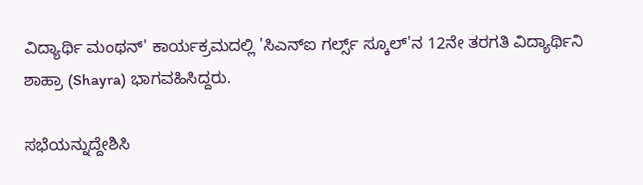ವಿದ್ಯಾರ್ಥಿ ಮಂಥನ್' ಕಾರ್ಯಕ್ರಮದಲ್ಲಿ 'ಸಿಎನ್‌ಐ ಗರ್ಲ್ಸ್ ಸ್ಕೂಲ್‌'ನ 12ನೇ ತರಗತಿ ವಿದ್ಯಾರ್ಥಿನಿ ಶಾಹ್ರಾ (Shayra) ಭಾಗವಹಿಸಿದ್ದರು.

ಸಭೆಯನ್ನುದ್ದೇಶಿಸಿ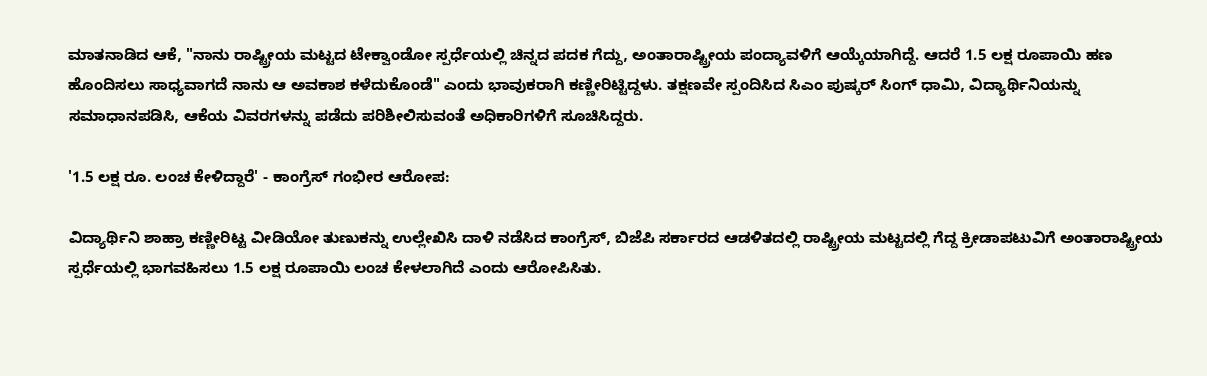ಮಾತನಾಡಿದ ಆಕೆ, "ನಾನು ರಾಷ್ಟ್ರೀಯ ಮಟ್ಟದ ಟೇಕ್ವಾಂಡೋ ಸ್ಪರ್ಧೆಯಲ್ಲಿ ಚಿನ್ನದ ಪದಕ ಗೆದ್ದು, ಅಂತಾರಾಷ್ಟ್ರೀಯ ಪಂದ್ಯಾವಳಿಗೆ ಆಯ್ಕೆಯಾಗಿದ್ದೆ. ಆದರೆ 1.5 ಲಕ್ಷ ರೂಪಾಯಿ ಹಣ ಹೊಂದಿಸಲು ಸಾಧ್ಯವಾಗದೆ ನಾನು ಆ ಅವಕಾಶ ಕಳೆದುಕೊಂಡೆ" ಎಂದು ಭಾವುಕರಾಗಿ ಕಣ್ಣೀರಿಟ್ಟಿದ್ದಳು. ತಕ್ಷಣವೇ ಸ್ಪಂದಿಸಿದ ಸಿಎಂ ಪುಷ್ಕರ್ ಸಿಂಗ್ ಧಾಮಿ, ವಿದ್ಯಾರ್ಥಿನಿಯನ್ನು ಸಮಾಧಾನಪಡಿಸಿ, ಆಕೆಯ ವಿವರಗಳನ್ನು ಪಡೆದು ಪರಿಶೀಲಿಸುವಂತೆ ಅಧಿಕಾರಿಗಳಿಗೆ ಸೂಚಿಸಿದ್ದರು.

'1.5 ಲಕ್ಷ ರೂ. ಲಂಚ ಕೇಳಿದ್ದಾರೆ' - ಕಾಂಗ್ರೆಸ್ ಗಂಭೀರ ಆರೋಪ:

ವಿದ್ಯಾರ್ಥಿನಿ ಶಾಹ್ರಾ ಕಣ್ಣೀರಿಟ್ಟ ವೀಡಿಯೋ ತುಣುಕನ್ನು ಉಲ್ಲೇಖಿಸಿ ದಾಳಿ ನಡೆಸಿದ ಕಾಂಗ್ರೆಸ್, ಬಿಜೆಪಿ ಸರ್ಕಾರದ ಆಡಳಿತದಲ್ಲಿ ರಾಷ್ಟ್ರೀಯ ಮಟ್ಟದಲ್ಲಿ ಗೆದ್ದ ಕ್ರೀಡಾಪಟುವಿಗೆ ಅಂತಾರಾಷ್ಟ್ರೀಯ ಸ್ಪರ್ಧೆಯಲ್ಲಿ ಭಾಗವಹಿಸಲು 1.5 ಲಕ್ಷ ರೂಪಾಯಿ ಲಂಚ ಕೇಳಲಾಗಿದೆ ಎಂದು ಆರೋಪಿಸಿತು.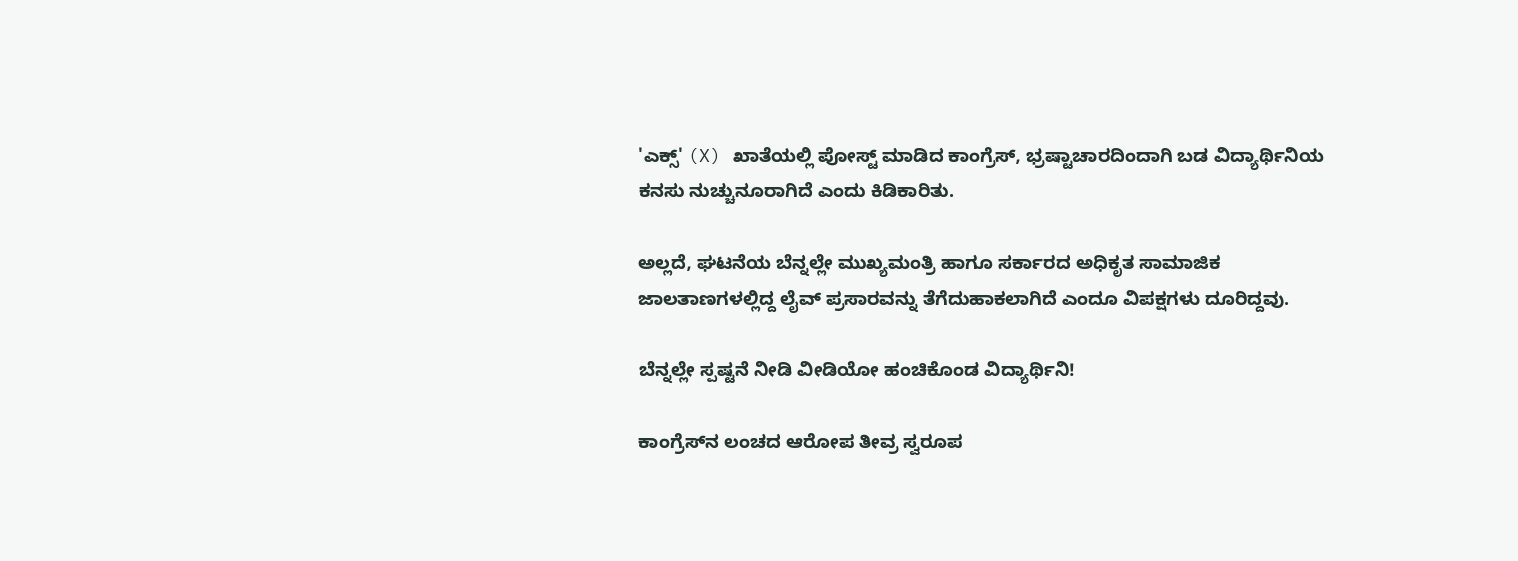'ಎಕ್ಸ್' (X) ಖಾತೆಯಲ್ಲಿ ಪೋಸ್ಟ್ ಮಾಡಿದ ಕಾಂಗ್ರೆಸ್, ಭ್ರಷ್ಟಾಚಾರದಿಂದಾಗಿ ಬಡ ವಿದ್ಯಾರ್ಥಿನಿಯ ಕನಸು ನುಚ್ಚುನೂರಾಗಿದೆ ಎಂದು ಕಿಡಿಕಾರಿತು.

ಅಲ್ಲದೆ, ಘಟನೆಯ ಬೆನ್ನಲ್ಲೇ ಮುಖ್ಯಮಂತ್ರಿ ಹಾಗೂ ಸರ್ಕಾರದ ಅಧಿಕೃತ ಸಾಮಾಜಿಕ ಜಾಲತಾಣಗಳಲ್ಲಿದ್ದ ಲೈವ್ ಪ್ರಸಾರವನ್ನು ತೆಗೆದುಹಾಕಲಾಗಿದೆ ಎಂದೂ ವಿಪಕ್ಷಗಳು ದೂರಿದ್ದವು.

ಬೆನ್ನಲ್ಲೇ ಸ್ಪಷ್ಟನೆ ನೀಡಿ ವೀಡಿಯೋ ಹಂಚಿಕೊಂಡ ವಿದ್ಯಾರ್ಥಿನಿ!

ಕಾಂಗ್ರೆಸ್‌ನ ಲಂಚದ ಆರೋಪ ತೀವ್ರ ಸ್ವರೂಪ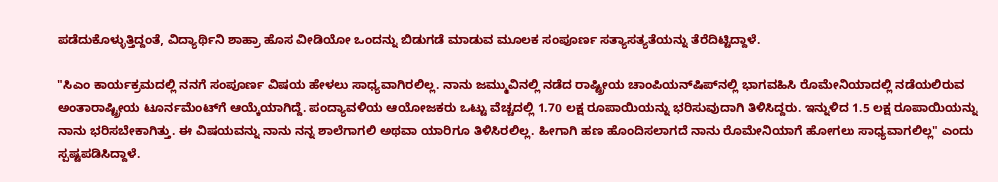ಪಡೆದುಕೊಳ್ಳುತ್ತಿದ್ದಂತೆ, ವಿದ್ಯಾರ್ಥಿನಿ ಶಾಹ್ರಾ ಹೊಸ ವೀಡಿಯೋ ಒಂದನ್ನು ಬಿಡುಗಡೆ ಮಾಡುವ ಮೂಲಕ ಸಂಪೂರ್ಣ ಸತ್ಯಾಸತ್ಯತೆಯನ್ನು ತೆರೆದಿಟ್ಟಿದ್ದಾಳೆ.

"ಸಿಎಂ ಕಾರ್ಯಕ್ರಮದಲ್ಲಿ ನನಗೆ ಸಂಪೂರ್ಣ ವಿಷಯ ಹೇಳಲು ಸಾಧ್ಯವಾಗಿರಲಿಲ್ಲ. ನಾನು ಜಮ್ಮುವಿನಲ್ಲಿ ನಡೆದ ರಾಷ್ಟ್ರೀಯ ಚಾಂಪಿಯನ್‌ಷಿಪ್‌ನಲ್ಲಿ ಭಾಗವಹಿಸಿ ರೊಮೇನಿಯಾದಲ್ಲಿ ನಡೆಯಲಿರುವ ಅಂತಾರಾಷ್ಟ್ರೀಯ ಟೂರ್ನಮೆಂಟ್‌ಗೆ ಆಯ್ಕೆಯಾಗಿದ್ದೆ. ಪಂದ್ಯಾವಳಿಯ ಆಯೋಜಕರು ಒಟ್ಟು ವೆಚ್ಚದಲ್ಲಿ 1.70 ಲಕ್ಷ ರೂಪಾಯಿಯನ್ನು ಭರಿಸುವುದಾಗಿ ತಿಳಿಸಿದ್ದರು. ಇನ್ನುಳಿದ 1.5 ಲಕ್ಷ ರೂಪಾಯಿಯನ್ನು ನಾನು ಭರಿಸಬೇಕಾಗಿತ್ತು. ಈ ವಿಷಯವನ್ನು ನಾನು ನನ್ನ ಶಾಲೆಗಾಗಲಿ ಅಥವಾ ಯಾರಿಗೂ ತಿಳಿಸಿರಲಿಲ್ಲ. ಹೀಗಾಗಿ ಹಣ ಹೊಂದಿಸಲಾಗದೆ ನಾನು ರೊಮೇನಿಯಾಗೆ ಹೋಗಲು ಸಾಧ್ಯವಾಗಲಿಲ್ಲ" ಎಂದು ಸ್ಪಷ್ಟಪಡಿಸಿದ್ದಾಳೆ.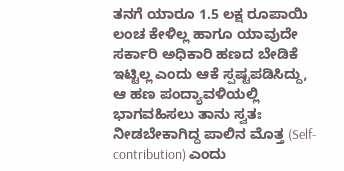ತನಗೆ ಯಾರೂ 1.5 ಲಕ್ಷ ರೂಪಾಯಿ ಲಂಚ ಕೇಳಿಲ್ಲ ಹಾಗೂ ಯಾವುದೇ ಸರ್ಕಾರಿ ಅಧಿಕಾರಿ ಹಣದ ಬೇಡಿಕೆ ಇಟ್ಟಿಲ್ಲ ಎಂದು ಆಕೆ ಸ್ಪಷ್ಟಪಡಿಸಿದ್ದು, ಆ ಹಣ ಪಂದ್ಯಾವಳಿಯಲ್ಲಿ ಭಾಗವಹಿಸಲು ತಾನು ಸ್ವತಃ ನೀಡಬೇಕಾಗಿದ್ದ ಪಾಲಿನ ಮೊತ್ತ (Self-contribution) ಎಂದು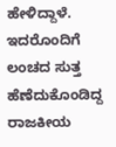ಹೇಳಿದ್ದಾಳೆ. ಇದರೊಂದಿಗೆ ಲಂಚದ ಸುತ್ತ ಹೆಣೆದುಕೊಂಡಿದ್ದ ರಾಜಕೀಯ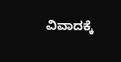ವಿವಾದಕ್ಕೆ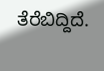ತೆರೆಬಿದ್ದಿದೆ.